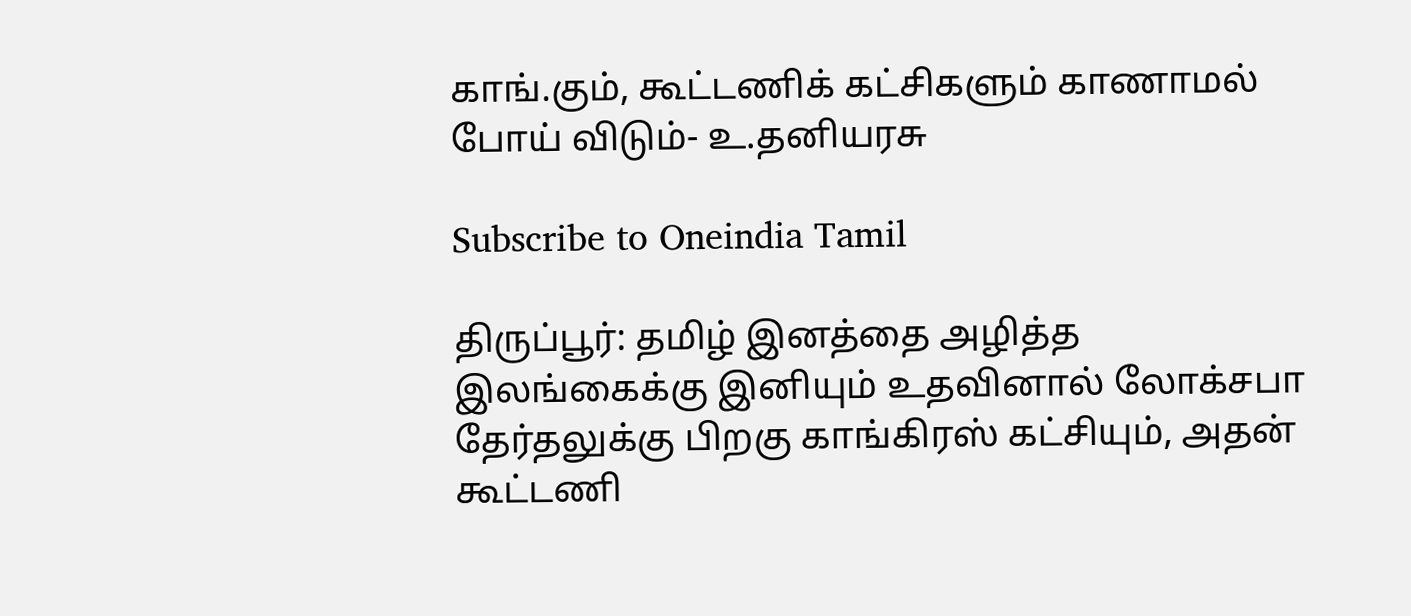காங்.கும், கூட்டணிக் கட்சிகளும் காணாமல் போய் விடும்- உ.தனியரசு

Subscribe to Oneindia Tamil

திருப்பூர்: தமிழ் இனத்தை அழித்த இலங்கைக்கு இனியும் உதவினால் லோக்சபா தேர்தலுக்கு பிறகு காங்கிரஸ் கட்சியும், அதன் கூட்டணி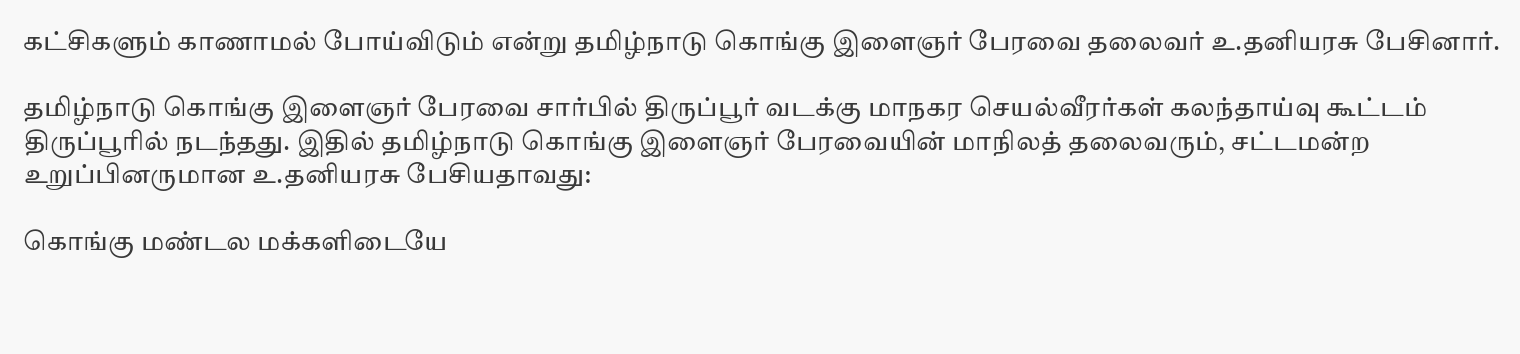கட்சிகளும் காணாமல் போய்விடும் என்று தமிழ்நாடு கொங்கு இளைஞர் பேரவை தலைவர் உ.தனியரசு பேசினார்.

தமிழ்நாடு கொங்கு இளைஞர் பேரவை சார்பில் திருப்பூர் வடக்கு மாநகர செயல்வீரர்கள் கலந்தாய்வு கூட்டம் திருப்பூரில் நடந்தது. இதில் தமிழ்நாடு கொங்கு இளைஞர் பேரவையின் மாநிலத் தலைவரும், சட்டமன்ற உறுப்பினருமான உ.தனியரசு பேசியதாவது:

கொங்கு மண்டல மக்களிடையே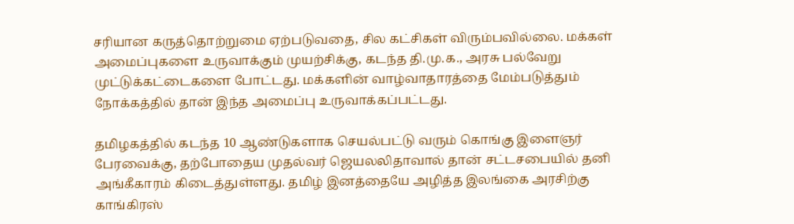சரியான கருத்தொற்றுமை ஏற்படுவதை, சில கட்சிகள் விரும்பவில்லை. மக்கள் அமைப்புகளை உருவாக்கும் முயற்சிக்கு, கடந்த தி.மு.க., அரசு பல்வேறு முட்டுக்கட்டைகளை போட்டது. மக்களின் வாழ்வாதாரத்தை மேம்படுத்தும் நோக்கத்தில் தான் இந்த அமைப்பு உருவாக்கப்பட்டது.

தமிழகத்தில் கடந்த 10 ஆண்டுகளாக செயல்பட்டு வரும் கொங்கு இளைஞர் பேரவைக்கு, தற்போதைய முதல்வர் ஜெயலலிதாவால் தான் சட்டசபையில் தனி அங்கீகாரம் கிடைத்துள்ளது. தமிழ் இனத்தையே அழித்த இலங்கை அரசிற்கு காங்கிரஸ்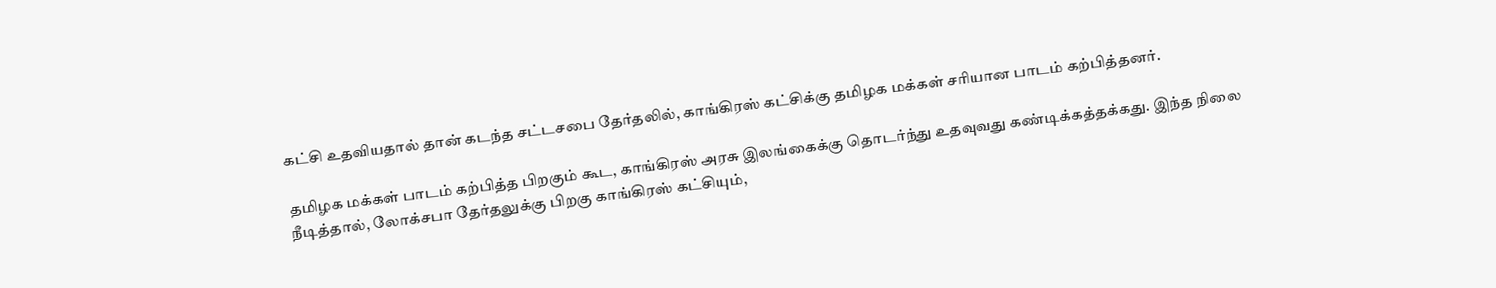கட்சி உதவியதால் தான் கடந்த சட்டசபை தேர்தலில், காங்கிரஸ் கட்சிக்கு தமிழக மக்கள் சரியான பாடம் கற்பித்தனர்.

தமிழக மக்கள் பாடம் கற்பித்த பிறகும் கூட, காங்கிரஸ் அரசு இலங்கைக்கு தொடர்ந்து உதவுவது கண்டிக்கத்தக்கது. இந்த நிலை நீடித்தால், லோக்சபா தேர்தலுக்கு பிறகு காங்கிரஸ் கட்சியும்,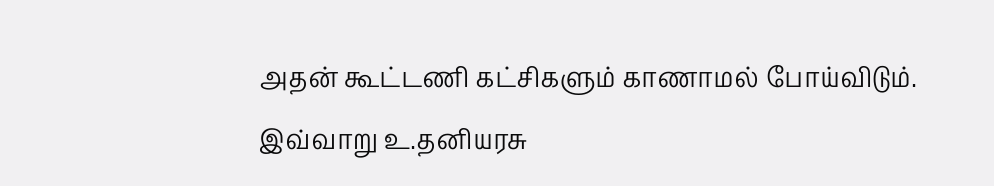அதன் கூட்டணி கட்சிகளும் காணாமல் போய்விடும். இவ்வாறு உ.தனியரசு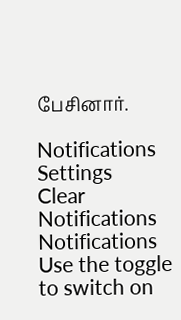பேசினார்.

Notifications
Settings
Clear Notifications
Notifications
Use the toggle to switch on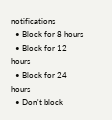notifications
  • Block for 8 hours
  • Block for 12 hours
  • Block for 24 hours
  • Don't block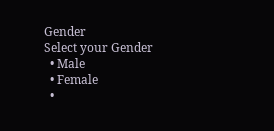Gender
Select your Gender
  • Male
  • Female
  •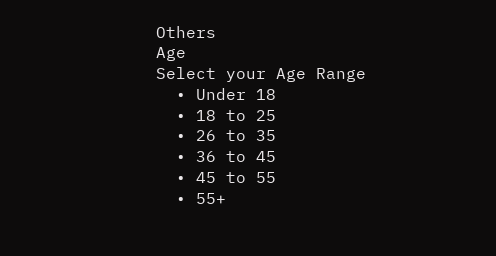Others
Age
Select your Age Range
  • Under 18
  • 18 to 25
  • 26 to 35
  • 36 to 45
  • 45 to 55
  • 55+